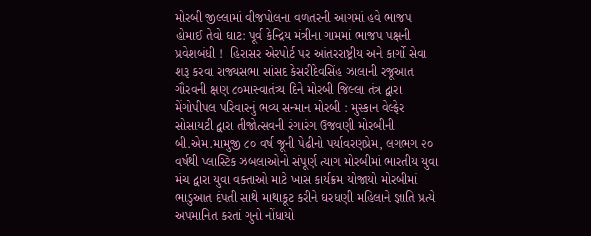મોરબી જીલ્લામાં વીજપોલના વળતરની આગમાં હવે ભાજપ હોમાઈ તેવો ઘાટ: પૂર્વ કેન્દ્રિય મંત્રીના ગામમાં ભાજપ પક્ષની પ્રવેશબંધી !  હિરાસર એરપોર્ટ પર આંતરરાષ્ટ્રીય અને કાર્ગો સેવા શરૂ કરવા રાજ્યસભા સાંસદ કેસરીદેવસિંહ ઝાલાની રજૂઆત ગૌરવની ક્ષણ ૮૦માસ્વાતંત્ર્ય દિને મોરબી જિલ્લા તંત્ર દ્વારા મેંગોપીપલ પરિવારનું ભવ્ય સન્માન મોરબી : મુસ્કાન વેલ્ફેર સોસાયટી દ્વારા તીજોત્સવની રંગારંગ ઉજવણી મોરબીની બી.એમ.મામુજી ૮૦ વર્ષ જૂની પેઢીનો પર્યાવરણપ્રેમ, લગભગ ૨૦ વર્ષથી પ્લાસ્ટિક ઝબલાઓનો સંપૂર્ણ ત્યાગ મોરબીમાં ભારતીય યુવા મંચ દ્વારા યુવા વક્તાઓ માટે ખાસ કાર્યક્રમ યોજાયો મોરબીમાં ભાડુઆત દંપતી સાથે માથાકૂટ કરીને ઘરધણી મહિલાને જ્ઞાતિ પ્રત્યે અપમાનિત કરતાં ગુનો નોંધાયો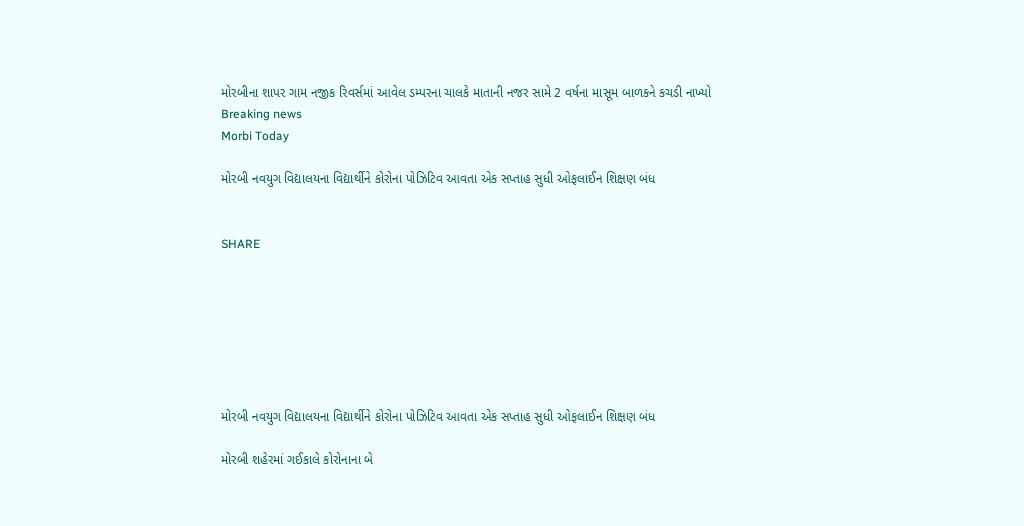મોરબીના શાપર ગામ નજીક રિવર્સમાં આવેલ ડમ્પરના ચાલકે માતાની નજર સામે 2 વર્ષના માસૂમ બાળકને કચડી નાખ્યો
Breaking news
Morbi Today

મોરબી નવયુગ વિદ્યાલયના વિદ્યાર્થીને કોરોના પોઝિટિવ આવતા એક સપ્તાહ સુધી ઓફલાઈન શિક્ષણ બંધ


SHARE







મોરબી નવયુગ વિદ્યાલયના વિદ્યાર્થીને કોરોના પોઝિટિવ આવતા એક સપ્તાહ સુધી ઓફલાઈન શિક્ષણ બંધ

મોરબી શહેરમાં ગઈકાલે કોરોનાના બે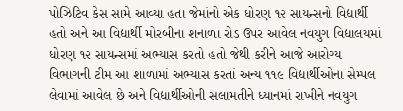પોઝિટિવ કેસ સામે આવ્યા હતા જેમાંનો એક ધોરણ ૧૨ સાયન્સનો વિદ્યાર્થી હતો અને આ વિદ્યાર્થી મોરબીના શનાળા રોડ ઉપર આવેલ નવયુગ વિદ્યાલયમાં ધોરણ ૧૨ સાયન્સમાં અભ્યાસ કરતો હતો જેથી કરીને આજે આરોગ્ય વિભાગની ટીમ આ શાળામાં અભ્યાસ કરતાં અન્ય ૧૧૯ વિદ્યાર્થીઓના સેમ્પલ લેવામાં આવેલ છે અને વિદ્યાર્થીઓની સલામતીને ધ્યાનમાં રાખીને નવયુગ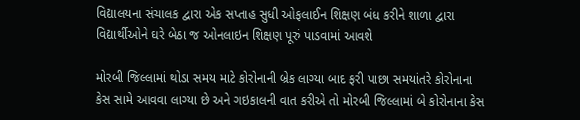વિદ્યાલયના સંચાલક દ્વારા એક સપ્તાહ સુધી ઓફલાઈન શિક્ષણ બંધ કરીને શાળા દ્વારા વિદ્યાર્થીઓને ઘરે બેઠા જ ઓનલાઇન શિક્ષણ પૂરું પાડવામાં આવશે

મોરબી જિલ્લામાં થોડા સમય માટે કોરોનાની બ્રેક લાગ્યા બાદ ફરી પાછા સમયાંતરે કોરોનાના કેસ સામે આવવા લાગ્યા છે અને ગઇકાલની વાત કરીએ તો મોરબી જિલ્લામાં બે કોરોનાના કેસ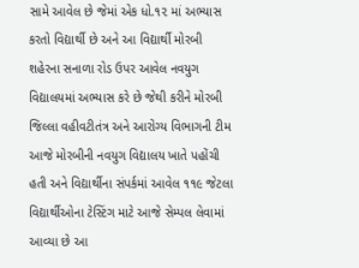સામે આવેલ છે જેમાં એક ધો.૧૨ માં અભ્યાસ કરતો વિદ્યાર્થી છે અને આ વિદ્યાર્થી મોરબી શહેરના સનાળા રોડ ઉપર આવેલ નવયુગ વિદ્યાલયમાં અભ્યાસ કરે છે જેથી કરીને મોરબી જિલ્લા વહીવટીતંત્ર અને આરોગ્ય વિભાગની ટીમ આજે મોરબીની નવયુગ વિદ્યાલય ખાતે પહોંચી હતી અને વિદ્યાર્થીના સંપર્કમાં આવેલ ૧૧૯ જેટલા વિદ્યાર્થીઓના ટેસ્ટિંગ માટે આજે સેમ્પલ લેવામાં આવ્યા છે આ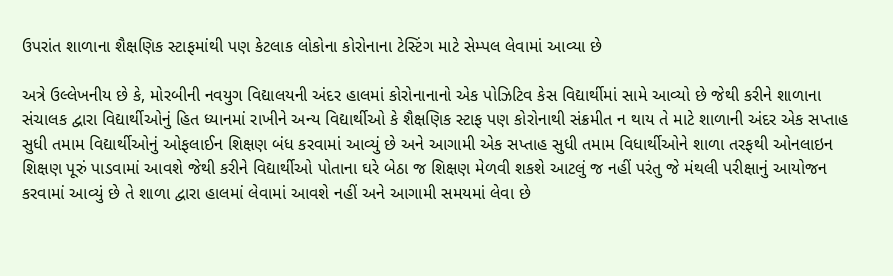ઉપરાંત શાળાના શૈક્ષણિક સ્ટાફમાંથી પણ કેટલાક લોકોના કોરોનાના ટેસ્ટિંગ માટે સેમ્પલ લેવામાં આવ્યા છે

અત્રે ઉલ્લેખનીય છે કે, મોરબીની નવયુગ વિદ્યાલયની અંદર હાલમાં કોરોનાનાનો એક પોઝિટિવ કેસ વિદ્યાર્થીમાં સામે આવ્યો છે જેથી કરીને શાળાના સંચાલક દ્વારા વિદ્યાર્થીઓનું હિત ધ્યાનમાં રાખીને અન્ય વિદ્યાર્થીઓ કે શૈક્ષણિક સ્ટાફ પણ કોરોનાથી સંક્રમીત ન થાય તે માટે શાળાની અંદર એક સપ્તાહ સુધી તમામ વિદ્યાર્થીઓનું ઓફલાઈન શિક્ષણ બંધ કરવામાં આવ્યું છે અને આગામી એક સપ્તાહ સુધી તમામ વિધાર્થીઓને શાળા તરફથી ઓનલાઇન શિક્ષણ પૂરું પાડવામાં આવશે જેથી કરીને વિદ્યાર્થીઓ પોતાના ઘરે બેઠા જ શિક્ષણ મેળવી શકશે આટલું જ નહીં પરંતુ જે મંથલી પરીક્ષાનું આયોજન કરવામાં આવ્યું છે તે શાળા દ્વારા હાલમાં લેવામાં આવશે નહીં અને આગામી સમયમાં લેવા છે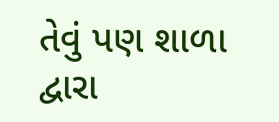તેવું પણ શાળા દ્વારા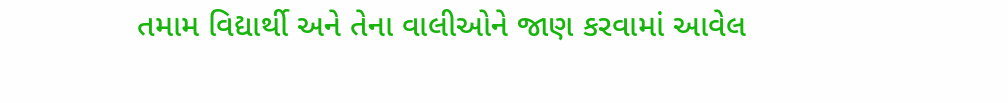તમામ વિદ્યાર્થી અને તેના વાલીઓને જાણ કરવામાં આવેલ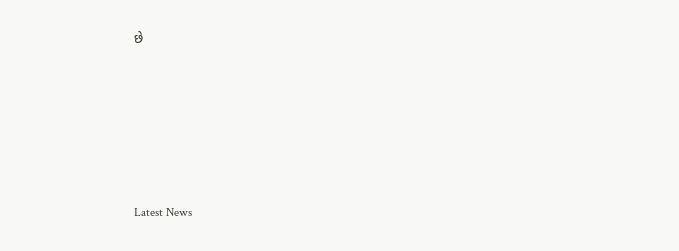છે






Latest News